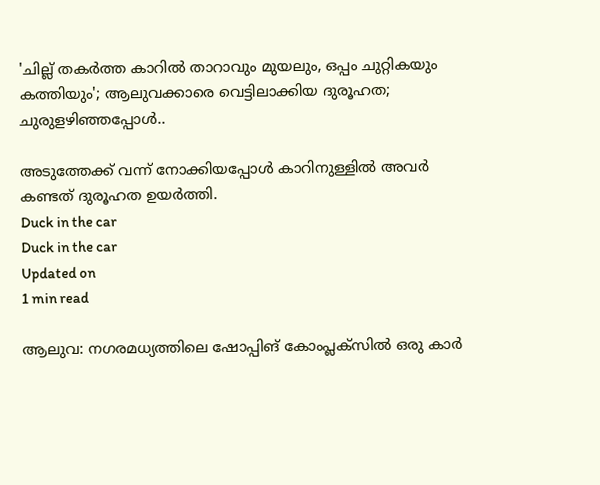'ചില്ല് തകര്‍ത്ത കാറില്‍ താറാവും മുയലും, ഒപ്പം ചുറ്റികയും കത്തിയും'; ആലുവക്കാരെ വെട്ടിലാക്കിയ ദുരൂഹത; ചുരുളഴിഞ്ഞപ്പോള്‍..

അടുത്തേക്ക് വന്ന് നോക്കിയപ്പോള്‍ കാറിനുള്ളില്‍ അവര്‍ കണ്ടത് ദുരൂഹത ഉയര്‍ത്തി.
Duck in the car
Duck in the car
Updated on
1 min read

ആലുവ: നഗരമധ്യത്തിലെ ഷോപ്പിങ് കോംപ്ലക്‌സില്‍ ഒരു കാര്‍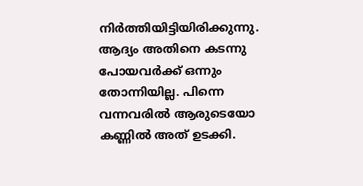നിര്‍ത്തിയിട്ടിയിരിക്കുന്നു. ആദ്യം അതിനെ കടന്നു പോയവര്‍ക്ക് ഒന്നും തോന്നിയില്ല. പിന്നെ വന്നവരില്‍ ആരുടെയോ കണ്ണില്‍ അത് ഉടക്കി.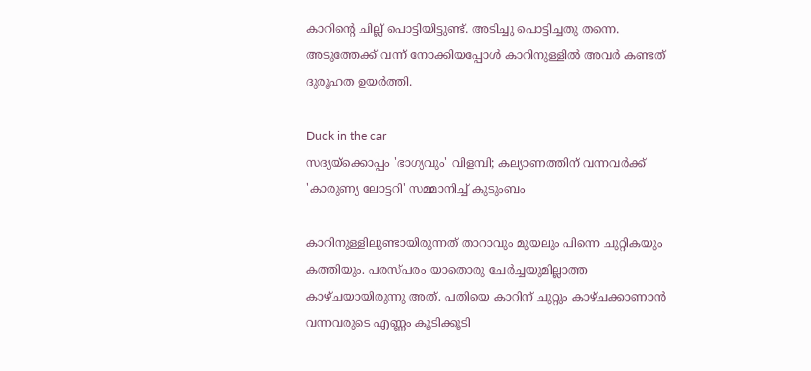കാറിന്റെ ചില്ല് പൊട്ടിയിട്ടുണ്ട്. അടിച്ചു പൊട്ടിച്ചതു തന്നെ. അടുത്തേക്ക് വന്ന് നോക്കിയപ്പോള്‍ കാറിനുള്ളില്‍ അവര്‍ കണ്ടത് ദുരൂഹത ഉയര്‍ത്തി.

Duck in the car
സദ്യയ്‌ക്കൊപ്പം 'ഭാഗ്യവും' വിളമ്പി; കല്യാണത്തിന് വന്നവര്‍ക്ക് 'കാരുണ്യ ലോട്ടറി' സമ്മാനിച്ച് കുടുംബം

കാറിനുള്ളിലുണ്ടായിരുന്നത് താറാവും മുയലും പിന്നെ ചുറ്റികയും കത്തിയും. പരസ്പരം യാതൊരു ചേര്‍ച്ചയുമില്ലാത്ത കാഴ്ചയായിരുന്നു അത്. പതിയെ കാറിന് ചുറ്റും കാഴ്ചക്കാണാന്‍ വന്നവരുടെ എണ്ണം കൂടിക്കൂടി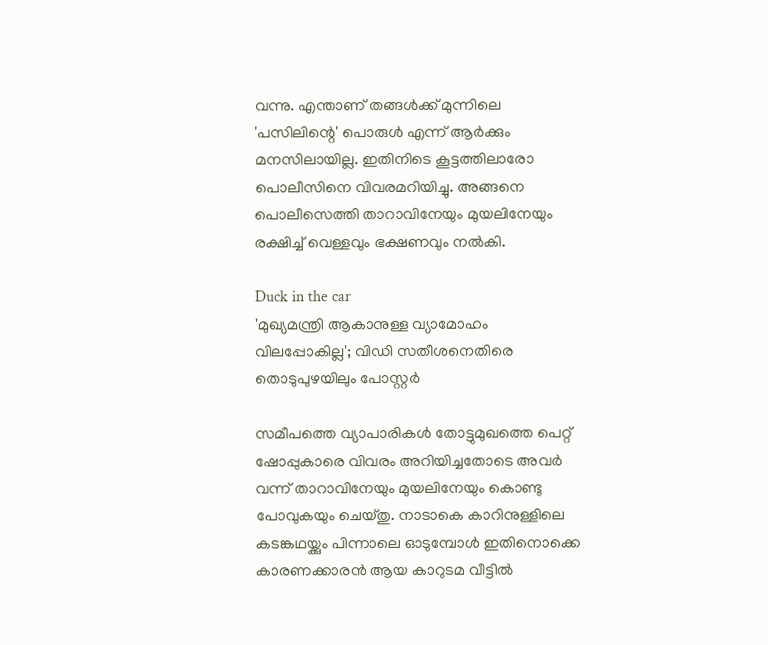വന്നു. എന്താണ് തങ്ങള്‍ക്ക് മുന്നിലെ 'പസിലിന്റെ' പൊരുള്‍ എന്ന് ആര്‍ക്കും മനസിലായില്ല. ഇതിനിടെ കൂട്ടത്തിലാരോ പൊലീസിനെ വിവരമറിയിച്ചു. അങ്ങനെ പൊലീസെത്തി താറാവിനേയും മുയലിനേയും രക്ഷിച്ച് വെള്ളവും ഭക്ഷണവും നല്‍കി.

Duck in the car
'മുഖ്യമന്ത്രി ആകാനുള്ള വ്യാമോഹം വിലപ്പോകില്ല'; വിഡി സതീശനെതിരെ തൊടുപുഴയിലും പോസ്റ്റര്‍

സമീപത്തെ വ്യാപാരികള്‍ തോട്ടുമുഖത്തെ പെറ്റ് ഷോപ്പുകാരെ വിവരം അറിയിച്ചതോടെ അവര്‍ വന്ന് താറാവിനേയും മുയലിനേയും കൊണ്ടു പോവുകയും ചെയ്തു. നാടാകെ കാറിനുള്ളിലെ കടങ്കഥയ്ക്കും പിന്നാലെ ഓടുമ്പോള്‍ ഇതിനൊക്കെ കാരണക്കാരന്‍ ആയ കാറുടമ വീട്ടില്‍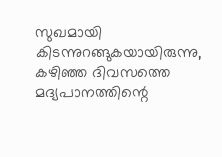സുഖമായി കിടന്നുറങ്ങുകയായിരുന്നു, കഴിഞ്ഞ ദിവസത്തെ മദ്യപാനത്തിന്റെ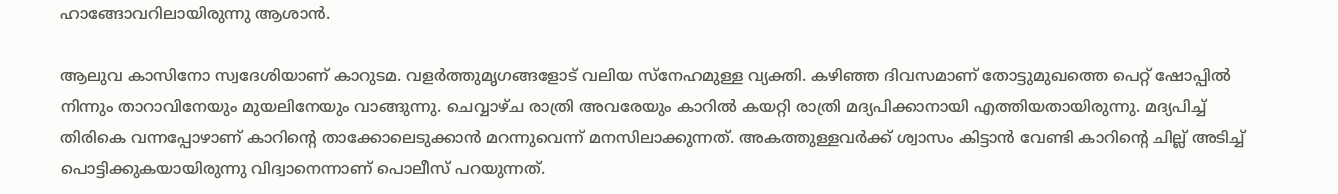ഹാങ്ങോവറിലായിരുന്നു ആശാന്‍.

ആലുവ കാസിനോ സ്വദേശിയാണ് കാറുടമ. വളര്‍ത്തുമൃഗങ്ങളോട് വലിയ സ്‌നേഹമുള്ള വ്യക്തി. കഴിഞ്ഞ ദിവസമാണ് തോട്ടുമുഖത്തെ പെറ്റ് ഷോപ്പില്‍ നിന്നും താറാവിനേയും മുയലിനേയും വാങ്ങുന്നു. ചെവ്വാഴ്ച രാത്രി അവരേയും കാറില്‍ കയറ്റി രാത്രി മദ്യപിക്കാനായി എത്തിയതായിരുന്നു. മദ്യപിച്ച് തിരികെ വന്നപ്പോഴാണ് കാറിന്റെ താക്കോലെടുക്കാന്‍ മറന്നുവെന്ന് മനസിലാക്കുന്നത്. അകത്തുള്ളവര്‍ക്ക് ശ്വാസം കിട്ടാന്‍ വേണ്ടി കാറിന്റെ ചില്ല് അടിച്ച് പൊട്ടിക്കുകയായിരുന്നു വിദ്വാനെന്നാണ് പൊലീസ് പറയുന്നത്.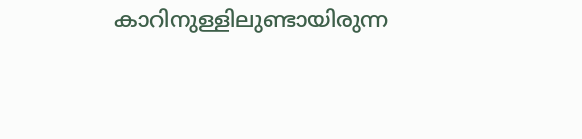കാറിനുള്ളിലുണ്ടായിരുന്ന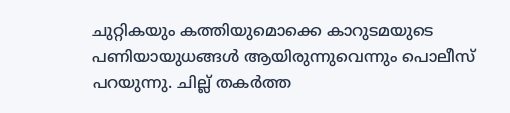ചുറ്റികയും കത്തിയുമൊക്കെ കാറുടമയുടെ പണിയായുധങ്ങള്‍ ആയിരുന്നുവെന്നും പൊലീസ് പറയുന്നു. ചില്ല് തകര്‍ത്ത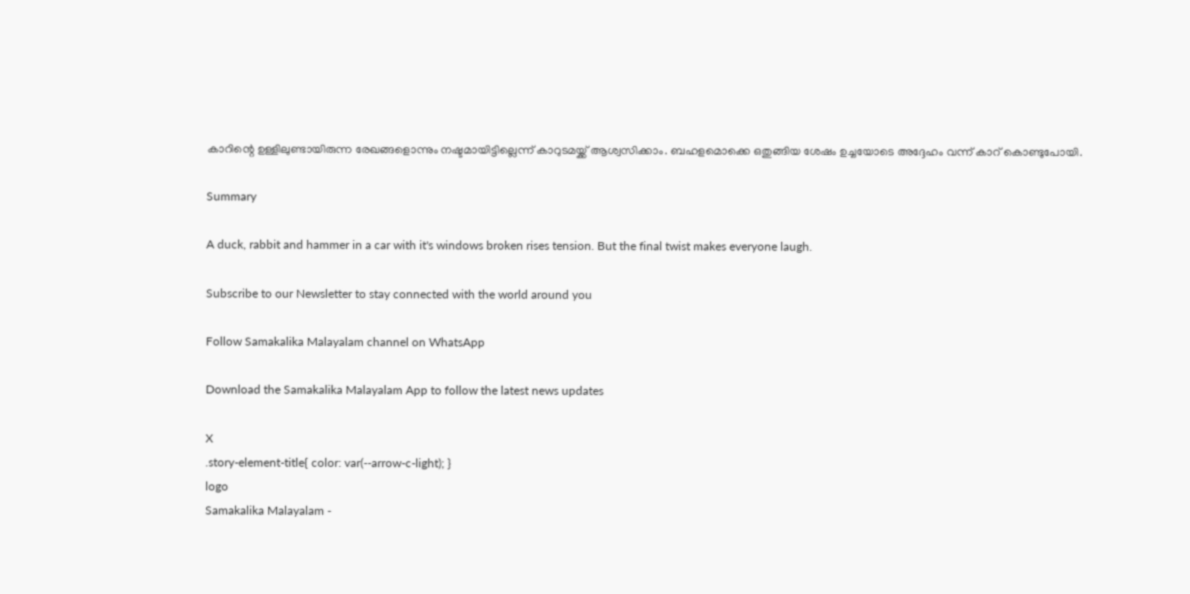കാറിന്റെ ഉള്ളിലുണ്ടായിരുന്ന രേഖങ്ങളൊന്നും നഷ്ടമായിട്ടില്ലെന്ന് കാറുടമയ്ക്ക് ആശ്വസിക്കാം. ബഹളമൊക്കെ ഒതുങ്ങിയ ശേഷം ഉച്ചയോടെ അദ്ദേഹം വന്ന് കാറ് കൊണ്ടുപോയി.

Summary

A duck, rabbit and hammer in a car with it's windows broken rises tension. But the final twist makes everyone laugh.

Subscribe to our Newsletter to stay connected with the world around you

Follow Samakalika Malayalam channel on WhatsApp

Download the Samakalika Malayalam App to follow the latest news updates

X
.story-element-title{ color: var(--arrow-c-light); }
logo
Samakalika Malayalam -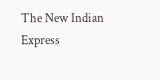The New Indian Express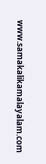www.samakalikamalayalam.com